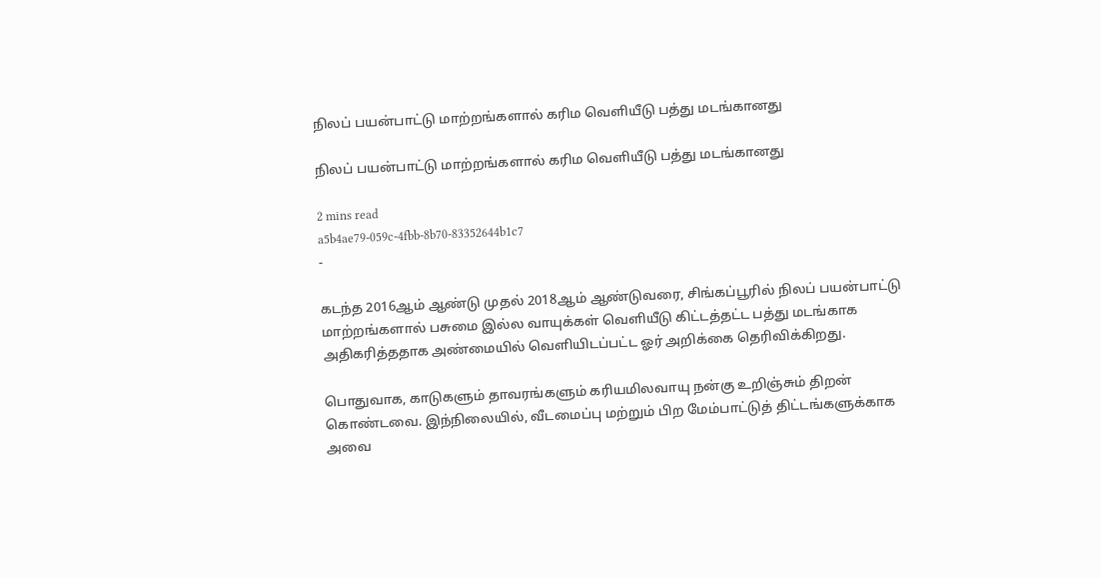நிலப் பயன்பாட்டு மாற்றங்களால் கரிம வெளியீடு பத்து மடங்கானது

நிலப் பயன்பாட்டு மாற்றங்களால் கரிம வெளியீடு பத்து மடங்கானது

2 mins read
a5b4ae79-059c-4fbb-8b70-83352644b1c7
-

கடந்த 2016ஆம் ஆண்டு முதல் 2018ஆம் ஆண்டுவரை, சிங்கப்பூரில் நிலப் பயன்பாட்டு மாற்றங்களால் பசுமை இல்ல வாயுக்கள் வெளியீடு கிட்டத்தட்ட பத்து மடங்காக அதிகரித்ததாக அண்மையில் வெளியிடப்பட்ட ஓர் அறிக்கை தெரிவிக்கிறது.

பொதுவாக, காடுகளும் தாவரங்களும் கரியமிலவாயு நன்கு உறிஞ்சும் திறன் கொண்டவை. இந்நிலையில், வீடமைப்பு மற்றும் பிற மேம்பாட்டுத் திட்டங்களுக்காக அவை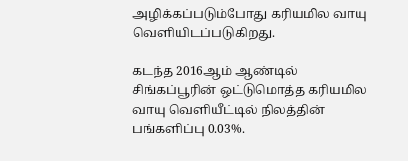அழிக்கப்படும்போது கரியமில வாயு வெளியிடப்படுகிறது.

கடந்த 2016ஆம் ஆண்டில் சிங்கப்பூரின் ஒட்டுமொத்த கரியமில வாயு வெளியீட்டில் நிலத்தின் பங்களிப்பு 0.03%.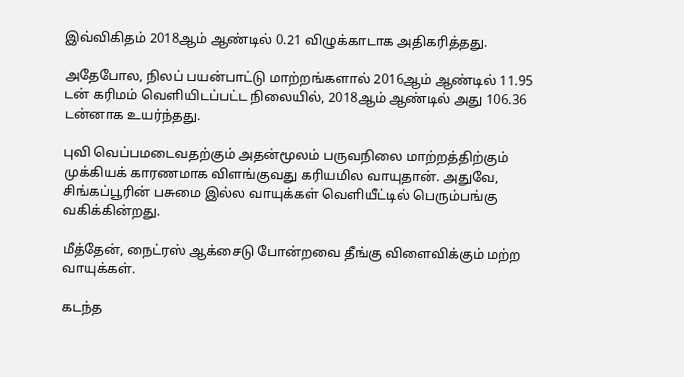இவ்விகிதம் 2018ஆம் ஆண்டில் 0.21 விழுக்காடாக அதிகரித்தது.

அதேபோல, நிலப் பயன்பாட்டு மாற்றங்களால் 2016ஆம் ஆண்டில் 11.95 டன் கரிமம் வெளியிடப்பட்ட நிலையில், 2018ஆம் ஆண்டில் அது 106.36 டன்னாக உயர்ந்தது.

புவி வெப்பமடைவதற்கும் அதன்மூலம் பருவநிலை மாற்றத்திற்கும் முக்கியக் காரணமாக விளங்குவது கரியமில வாயுதான். அதுவே, சிங்கப்பூரின் பசுமை இல்ல வாயுக்கள் வெளியீட்டில் பெரும்பங்கு வகிக்கின்றது.

மீத்தேன், நைட்ரஸ் ஆக்சைடு போன்றவை தீங்கு விளைவிக்கும் மற்ற வாயுக்கள்.

கடந்த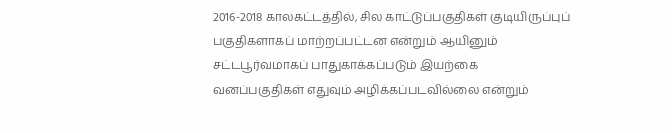2016-2018 காலகட்டத்தில், சில காட்டுப்பகுதிகள் குடியிருப்புப் பகுதிகளாகப் மாற்றப்பட்டன என்றும் ஆயினும் சட்டபூர்வமாகப் பாதுகாக்கப்படும் இயற்கை வனப்பகுதிகள் எதுவும் அழிக்கப்படவில்லை என்றும்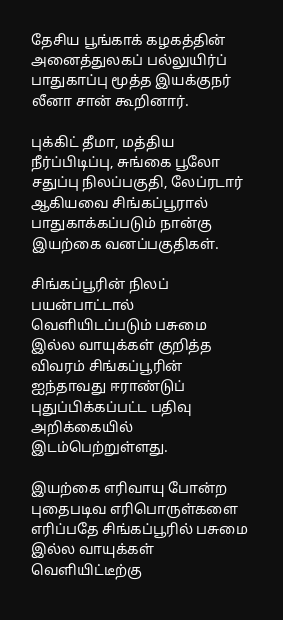தேசிய பூங்காக் கழகத்தின் அனைத்துலகப் பல்லுயிர்ப் பாதுகாப்பு மூத்த இயக்குநர் லீனா சான் கூறினார்.

புக்கிட் தீமா, மத்திய நீர்ப்பிடிப்பு, சுங்கை பூலோ சதுப்பு நிலப்பகுதி, லேப்ரடார் ஆகியவை சிங்கப்பூரால் பாதுகாக்கப்படும் நான்கு இயற்கை வனப்பகுதிகள்.

சிங்கப்பூரின் நிலப் பயன்பாட்டால் வெளியிடப்படும் பசுமை இல்ல வாயுக்கள் குறித்த விவரம் சிங்கப்பூரின் ஐந்தாவது ஈராண்டுப் புதுப்பிக்கப்பட்ட பதிவு அறிக்கையில் இடம்பெற்றுள்ளது.

இயற்கை எரிவாயு போன்ற புதைபடிவ எரிபொருள்களை எரிப்பதே சிங்கப்பூரில் பசுமை இல்ல வாயுக்கள் வெளியிட்டீற்கு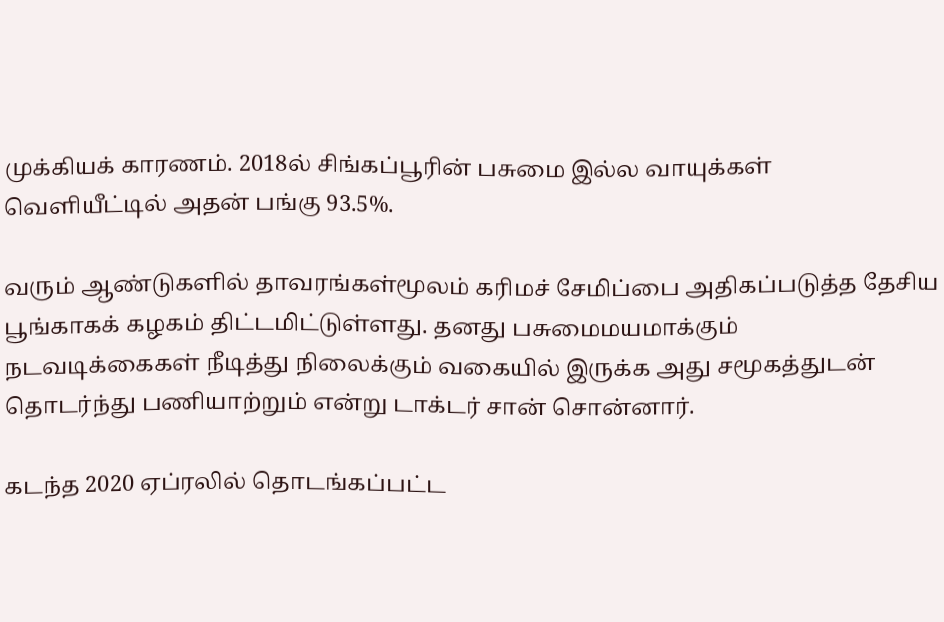முக்கியக் காரணம். 2018ல் சிங்கப்பூரின் பசுமை இல்ல வாயுக்கள் வெளியீட்டில் அதன் பங்கு 93.5%.

வரும் ஆண்டுகளில் தாவரங்கள்மூலம் கரிமச் சேமிப்பை அதிகப்படுத்த தேசிய பூங்காகக் கழகம் திட்டமிட்டுள்ளது. தனது பசுமைமயமாக்கும் நடவடிக்கைகள் நீடித்து நிலைக்கும் வகையில் இருக்க அது சமூகத்துடன் தொடர்ந்து பணியாற்றும் என்று டாக்டர் சான் சொன்னார்.

கடந்த 2020 ஏப்ரலில் தொடங்கப்பட்ட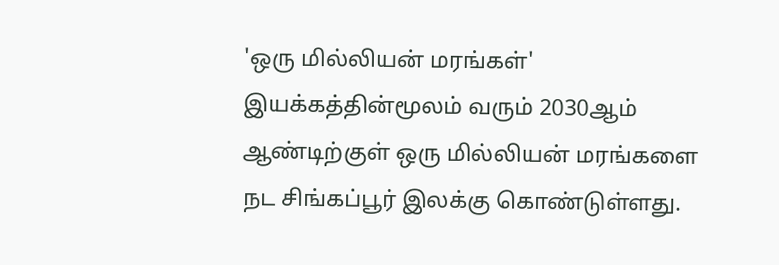'ஒரு மில்லியன் மரங்கள்' இயக்கத்தின்மூலம் வரும் 2030ஆம் ஆண்டிற்குள் ஒரு மில்லியன் மரங்களை நட சிங்கப்பூர் இலக்கு கொண்டுள்ளது.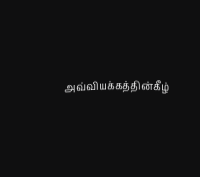அவ்வியக்கத்தின்கீழ்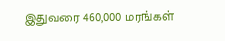இதுவரை 460,000 மரங்கள்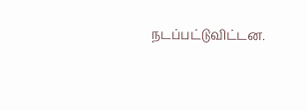நடப்பட்டுவிட்டன.